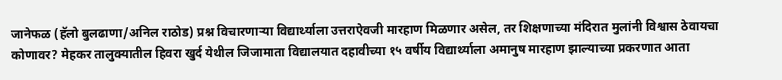जानेफळ (हॅलो बुलढाणा/अनिल राठोड) प्रश्न विचारणाऱ्या विद्यार्थ्याला उत्तराऐवजी मारहाण मिळणार असेल, तर शिक्षणाच्या मंदिरात मुलांनी विश्वास ठेवायचा कोणावर? मेहकर तालुक्यातील हिवरा खुर्द येथील जिजामाता विद्यालयात दहावीच्या १५ वर्षीय विद्यार्थ्याला अमानुष मारहाण झाल्याच्या प्रकरणात आता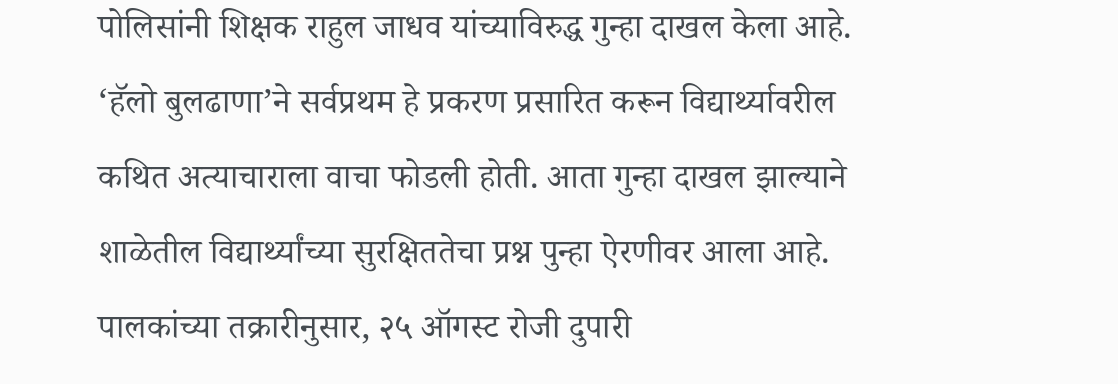पोलिसांनी शिक्षक राहुल जाधव यांच्याविरुद्ध गुन्हा दाखल केला आहे. ‘हॅलो बुलढाणा’ने सर्वप्रथम हे प्रकरण प्रसारित करून विद्यार्थ्यावरील कथित अत्याचाराला वाचा फोडली होती. आता गुन्हा दाखल झाल्याने शाळेतील विद्यार्थ्यांच्या सुरक्षिततेचा प्रश्न पुन्हा ऐरणीवर आला आहे.
पालकांच्या तक्रारीनुसार, २५ ऑगस्ट रोजी दुपारी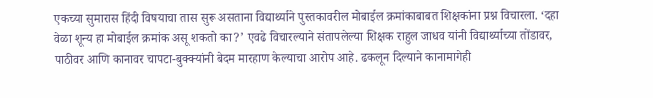एकच्या सुमारास हिंदी विषयाचा तास सुरू असताना विद्यार्थ्याने पुस्तकावरील मोबाईल क्रमांकाबाबत शिक्षकांना प्रश्न विचारला. ‘दहा वेळा शून्य हा मोबाईल क्रमांक असू शकतो का?’ एवढे विचारल्याने संतापलेल्या शिक्षक राहुल जाधव यांनी विद्यार्थ्याच्या तोंडावर, पाठीवर आणि कानावर चापटा-बुक्क्यांनी बेदम मारहाण केल्याचा आरोप आहे. ढकलून दिल्याने कानामागेही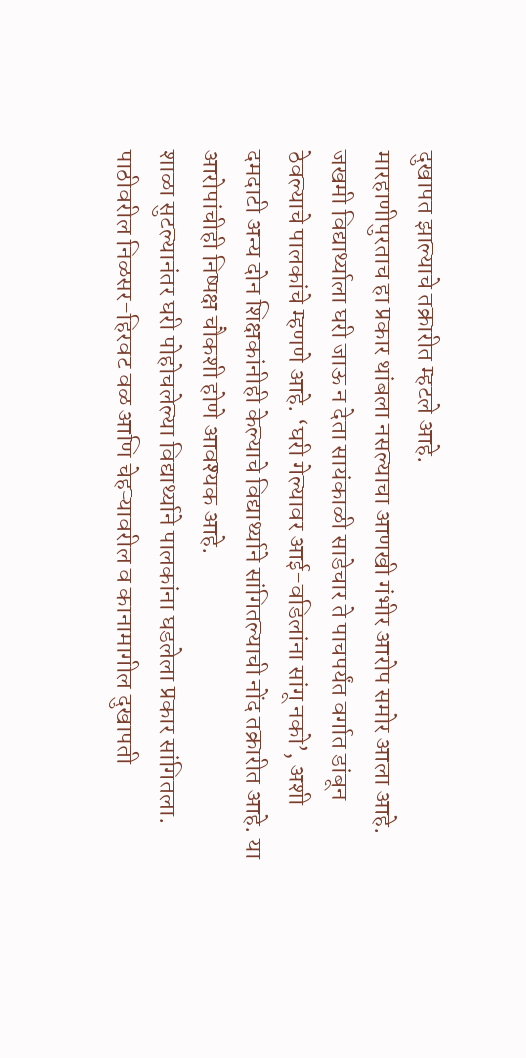दुखापत झाल्याचे तक्रारीत म्हटले आहे.
मारहाणीपुरताच हा प्रकार थांबला नसल्याचा आणखी गंभीर आरोप समोर आला आहे. जखमी विद्यार्थ्याला घरी जाऊ न देता सायंकाळी साडेचार ते पाचपर्यंत वर्गात डांबून ठेवल्याचे पालकांचे म्हणणे आहे. ‘घरी गेल्यावर आई-वडिलांना सांगू नको’, अशी दमदाटी अन्य दोन शिक्षकांनीही केल्याचे विद्यार्थ्याने सांगितल्याची नोंद तक्रारीत आहे. या आरोपांचीही निष्पक्ष चौकशी होणे आवश्यक आहे.
शाळा सुटल्यानंतर घरी पोहोचलेल्या विद्यार्थ्याने पालकांना घडलेला प्रकार सांगितला. पाठीवरील निळसर-हिरवट वळ आणि चेहऱ्यावरील व कानामागील दुखापती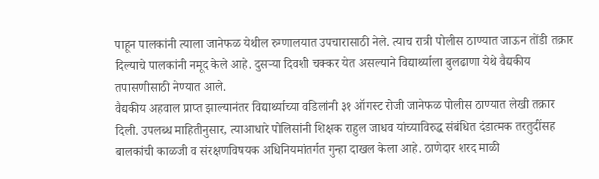पाहून पालकांनी त्याला जानेफळ येथील रुग्णालयात उपचारासाठी नेले. त्याच रात्री पोलीस ठाण्यात जाऊन तोंडी तक्रार दिल्याचे पालकांनी नमूद केले आहे. दुसऱ्या दिवशी चक्कर येत असल्याने विद्यार्थ्याला बुलढाणा येथे वैद्यकीय तपासणीसाठी नेण्यात आले.
वैद्यकीय अहवाल प्राप्त झाल्यानंतर विद्यार्थ्याच्या वडिलांनी ३१ ऑगस्ट रोजी जानेफळ पोलीस ठाण्यात लेखी तक्रार दिली. उपलब्ध माहितीनुसार, त्याआधारे पोलिसांनी शिक्षक राहुल जाधव यांच्याविरुद्ध संबंधित दंडात्मक तरतुदींसह बालकांची काळजी व संरक्षणविषयक अधिनियमांतर्गत गुन्हा दाखल केला आहे. ठाणेदार शरद माळी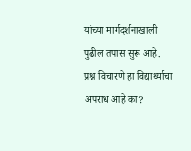यांच्या मार्गदर्शनाखाली पुढील तपास सुरू आहे.
प्रश्न विचारणे हा विद्यार्थ्याचा अपराध आहे का?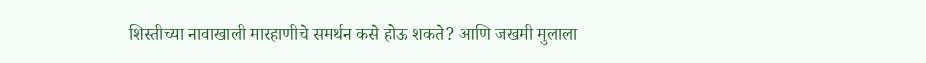शिस्तीच्या नावाखाली मारहाणीचे समर्थन कसे होऊ शकते? आणि जखमी मुलाला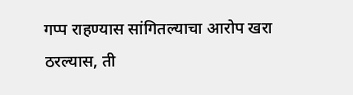गप्प राहण्यास सांगितल्याचा आरोप खरा ठरल्यास, ती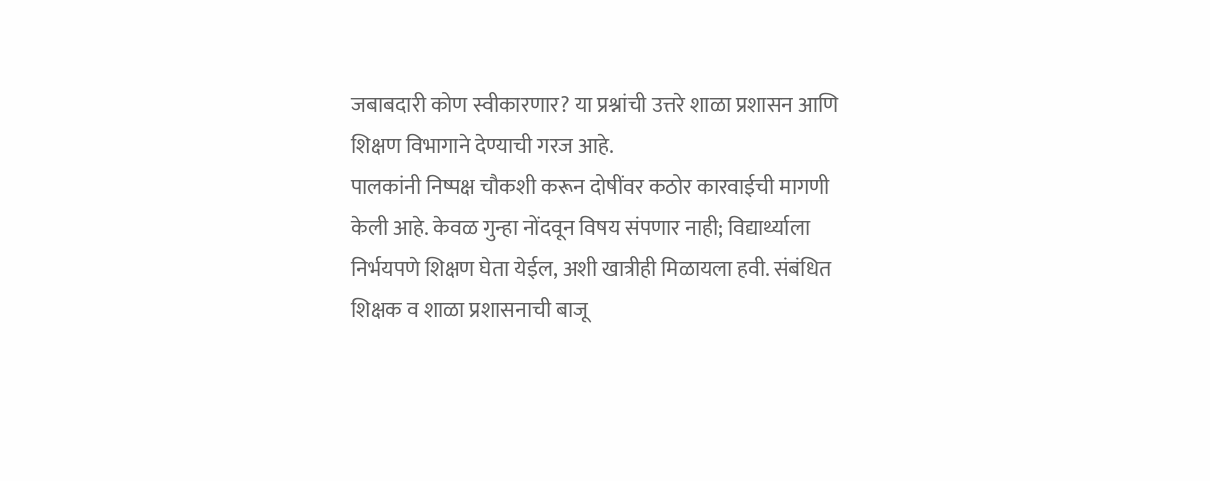जबाबदारी कोण स्वीकारणार? या प्रश्नांची उत्तरे शाळा प्रशासन आणि शिक्षण विभागाने देण्याची गरज आहे.
पालकांनी निष्पक्ष चौकशी करून दोषींवर कठोर कारवाईची मागणी केली आहे. केवळ गुन्हा नोंदवून विषय संपणार नाही; विद्यार्थ्याला निर्भयपणे शिक्षण घेता येईल, अशी खात्रीही मिळायला हवी. संबंधित शिक्षक व शाळा प्रशासनाची बाजू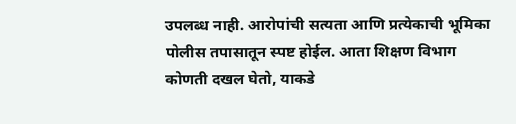उपलब्ध नाही. आरोपांची सत्यता आणि प्रत्येकाची भूमिका पोलीस तपासातून स्पष्ट होईल. आता शिक्षण विभाग कोणती दखल घेतो, याकडे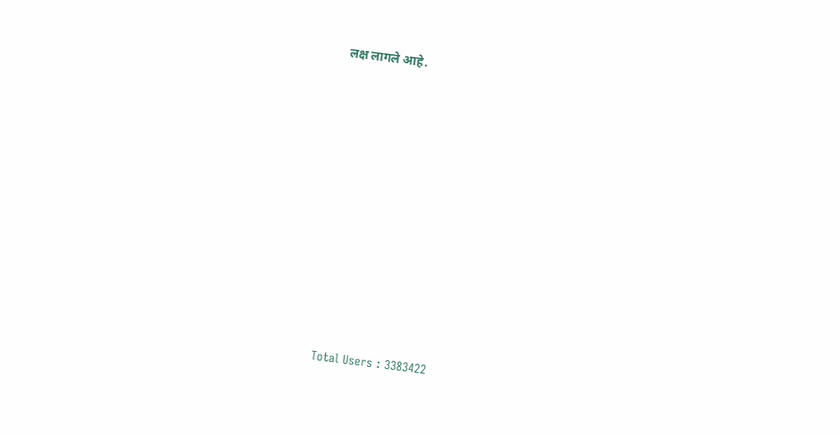लक्ष लागले आहे.













Total Users : 3383422